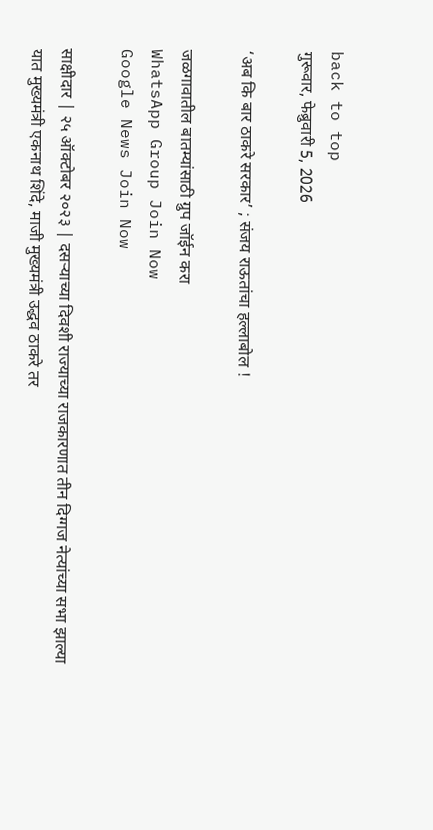back to top
गुरूवार, फेब्रुवारी 5, 2026

‘अब कि बार ठाकरे सरकार’ ; संजय राऊतांचा हल्लाबोल !

जळगावातील बातम्यांसाठी ग्रुप जॉईन करा
WhatsApp Group Join Now
Google News Join Now

साक्षीदार | २५ ऑक्टोबर २०२३ | दसऱ्याच्या दिवशी राज्याच्या राजकारणात तीन दिग्गज नेत्यांच्या सभा झाल्या यात मुख्यमंत्री एकनाथ शिंदे, माजी मुख्यमंत्री उद्धव ठाकरे तर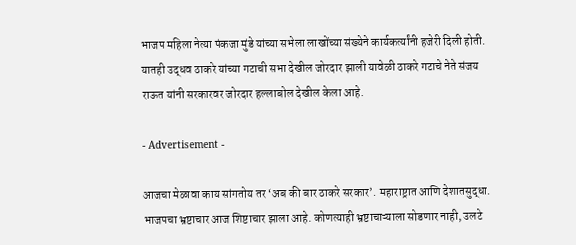भाजप महिला नेत्या पंकजा मुंडे यांच्या सभेला लाखोंच्या संख्येने कार्यकर्त्यांनी हजेरी दिली होती. यातही उद्धव ठाकरे यांच्या गटाची सभा देखील जोरदार झाली यावेळी ठाकरे गटाचे नेते संजय राऊत यांनी सरकारवर जोरदार हल्लाबोल देखील केला आहे.

- Advertisement -

आजचा मेळावा काय सांगतोय तर ‘अब की बार ठाकरे सरकार’. महाराष्ट्रात आणि देशातसुद्धा. भाजपचा भ्रष्टाचार आज शिष्टाचार झाला आहे. कोणत्याही भ्रष्टाचाऱ्याला सोडणार नाही, उलटे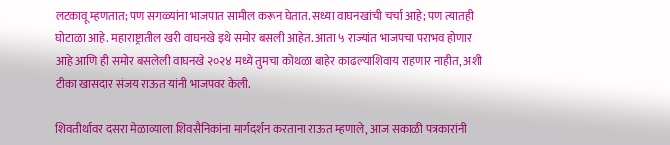लटकावू म्हणतात; पण सगळ्यांना भाजपात सामील करून घेतात. सध्या वाघनखांची चर्चा आहे; पण त्यातही घोटाळा आहे. महाराष्ट्रातील खरी वाघनखे इथे समोर बसली आहेत. आता ५ राज्यांत भाजपचा पराभव होणार आहे आणि ही समोर बसलेली वाघनखे २०२४ मध्ये तुमचा कोथळा बाहेर काढल्याशिवाय राहणार नाहीत, अशी टीका खासदार संजय राऊत यांनी भाजपवर केली.

शिवतीर्थावर दसरा मेळाव्याला शिवसैनिकांना मार्गदर्शन करताना राऊत म्हणाले, आज सकाळी पत्रकारांनी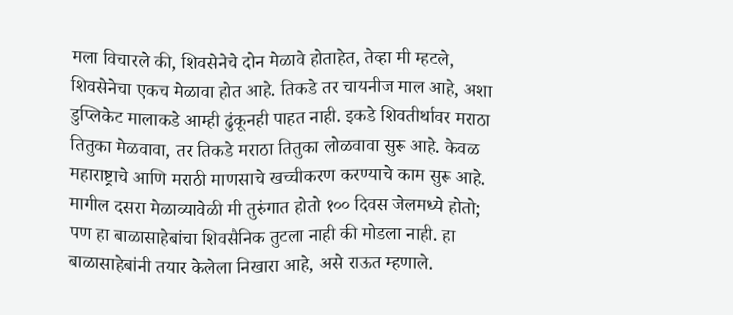मला विचारले की, शिवसेनेचे दोन मेळावे होताहेत, तेव्हा मी म्हटले, शिवसेनेचा एकच मेळावा होत आहे. तिकडे तर चायनीज माल आहे, अशा डुप्लिकेट मालाकडे आम्ही ढुंकूनही पाहत नाही. इकडे शिवतीर्थावर मराठा तितुका मेळवावा, तर तिकडे मराठा तितुका लोळवावा सुरू आहे. केवळ महाराष्ट्राचे आणि मराठी माणसाचे खच्चीकरण करण्याचे काम सुरू आहे. मागील दसरा मेळाव्यावेळी मी तुरुंगात होतो १०० दिवस जेलमध्ये होतो; पण हा बाळासाहेबांचा शिवसैनिक तुटला नाही की मोडला नाही. हा बाळासाहेबांनी तयार केलेला निखारा आहे, असे राऊत म्हणाले.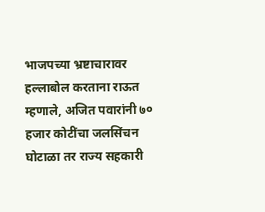भाजपच्या भ्रष्टाचारावर हल्लाबोल करताना राऊत म्हणाले, अजित पवारांनी ७० हजार कोटींचा जलसिंचन घोटाळा तर राज्य सहकारी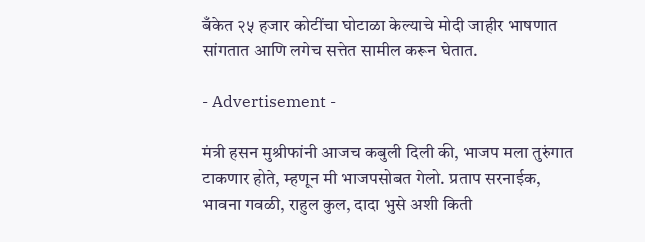बँकेत २५ हजार कोटींचा घोटाळा केल्याचे मोदी जाहीर भाषणात सांगतात आणि लगेच सत्तेत सामील करून घेतात.

- Advertisement -

मंत्री हसन मुश्रीफांनी आजच कबुली दिली की, भाजप मला तुरुंगात टाकणार होते, म्हणून मी भाजपसोबत गेलो. प्रताप सरनाईक, भावना गवळी, राहुल कुल, दादा भुसे अशी किती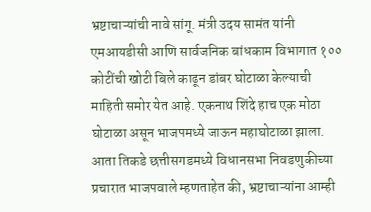भ्रष्टाचाऱ्यांची नावे सांगू. मंत्री उदय सामंत यांनी एमआयडीसी आणि सार्वजनिक बांधकाम विभागात १०० कोटींची खोटी बिले काढून डांबर घोटाळा केल्याची माहिती समोर येत आहे. एकनाथ शिंदे हाच एक मोठा घोटाळा असून भाजपमध्ये जाऊन महाघोटाळा झाला. आता तिकडे छत्तीसगडमध्ये विधानसभा निवडणुकीच्या प्रचारात भाजपवाले म्हणताहेत की, भ्रष्टाचाऱ्यांना आम्ही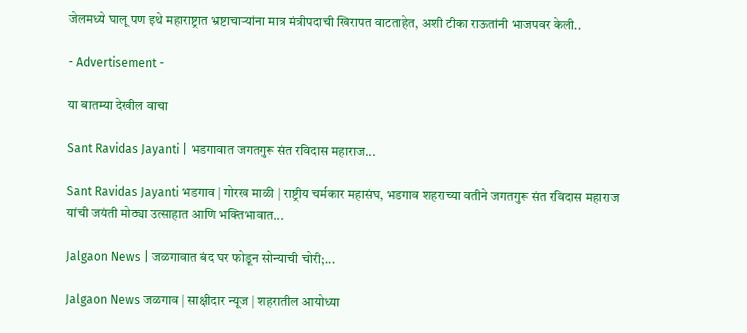जेलमध्ये घालू पण इथे महाराष्ट्रात भ्रष्टाचाऱ्यांना मात्र मंत्रीपदाची खिरापत वाटताहेत, अशी टीका राऊतांनी भाजपवर केली..

- Advertisement -

या बातम्या देखील वाचा

Sant Ravidas Jayanti | भडगावात जगतगुरू संत रविदास महाराज...

Sant Ravidas Jayanti भडगाव | गोरख माळी | राष्ट्रीय चर्मकार महासंघ, भडगाव शहराच्या वतीने जगतगुरू संत रविदास महाराज यांची जयंती मोठ्या उत्साहात आणि भक्तिभावात...

Jalgaon News | जळगावात बंद घर फोडून सोन्याची चोरी;...

Jalgaon News जळगाव | साक्षीदार न्यूज | शहरातील आयोध्या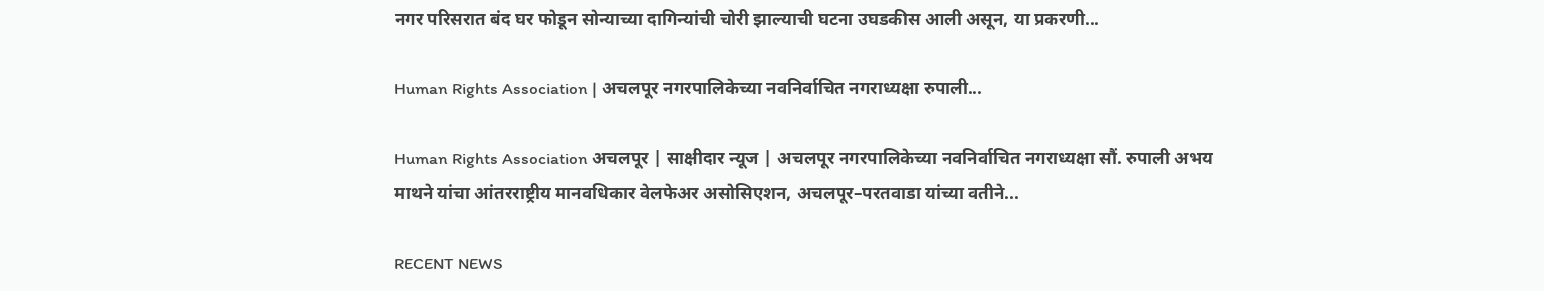नगर परिसरात बंद घर फोडून सोन्याच्या दागिन्यांची चोरी झाल्याची घटना उघडकीस आली असून, या प्रकरणी...

Human Rights Association | अचलपूर नगरपालिकेच्या नवनिर्वाचित नगराध्यक्षा रुपाली...

Human Rights Association अचलपूर | साक्षीदार न्यूज | अचलपूर नगरपालिकेच्या नवनिर्वाचित नगराध्यक्षा सौं. रुपाली अभय माथने यांचा आंतरराष्ट्रीय मानवधिकार वेलफेअर असोसिएशन, अचलपूर–परतवाडा यांच्या वतीने...

RECENT NEWS